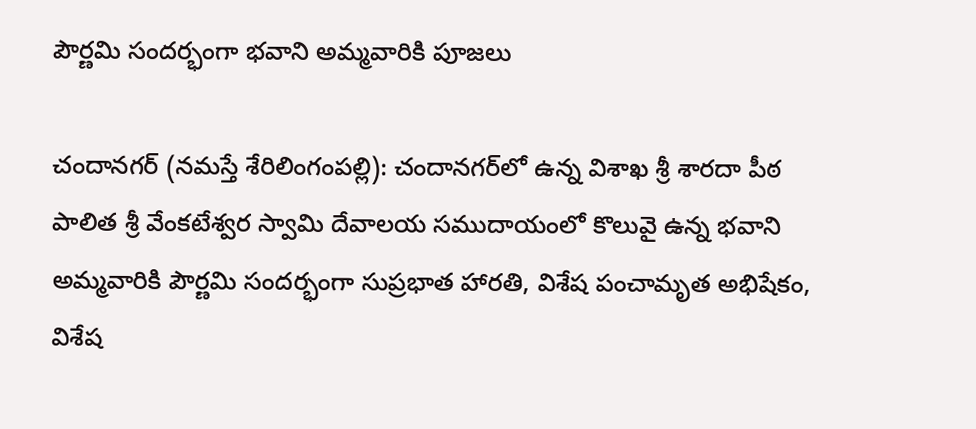పౌర్ణ‌మి సంద‌ర్భంగా భ‌వాని అమ్మ‌వారికి పూజ‌లు

చందాన‌గ‌ర్‌ (న‌మ‌స్తే శేరిలింగంప‌ల్లి): చందాన‌గ‌ర్‌లో ఉన్న విశాఖ శ్రీ శారదా పీఠ పాలిత శ్రీ వేంకటేశ్వర స్వామి దేవాలయ సముదాయంలో కొలువై ఉన్న భవాని అమ్మ‌వారికి పౌర్ణమి సందర్భంగా సుప్రభాత హారతి, విశేష పంచామృత అభిషేకం, విశేష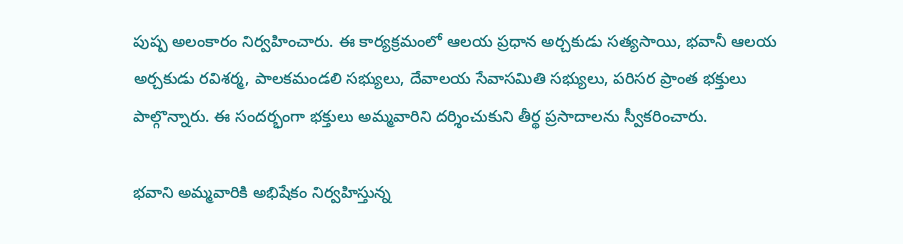పుష్ప అలంకారం నిర్వ‌హించారు. ఈ కార్య‌క్ర‌మంలో ఆలయ ప్రధాన అర్చకుడు సత్యసాయి, భవానీ ఆలయ అర్చకుడు రవిశర్మ, పాలకమండలి సభ్యులు, దేవాలయ సేవాసమితి సభ్యులు, పరిసర ప్రాంత భక్తులు పాల్గొన్నారు. ఈ సంద‌ర్భంగా భ‌క్తులు అమ్మ‌వారిని ద‌ర్శించుకుని తీర్థ ప్ర‌సాదాల‌ను స్వీక‌రించారు.

భ‌వాని అమ్మ‌వారికి అభిషేకం నిర్వ‌హిస్తున్న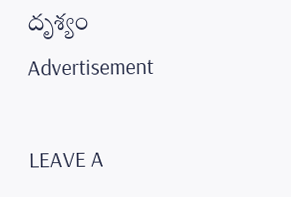దృశ్యం
Advertisement

LEAVE A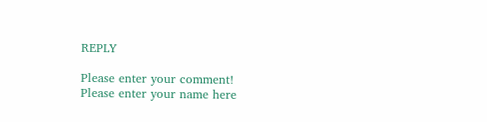REPLY

Please enter your comment!
Please enter your name here